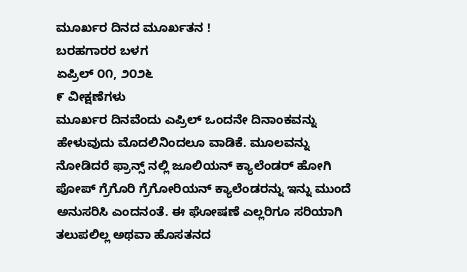ಮೂರ್ಖರ ದಿನದ ಮೂರ್ಖತನ !
ಬರಹಗಾರರ ಬಳಗ
ಏಪ್ರಿಲ್ ೦೧, ೨೦೨೬
೯ ವೀಕ್ಷಣೆಗಳು
ಮೂರ್ಖರ ದಿನವೆಂದು ಎಪ್ರಿಲ್ ಒಂದನೇ ದಿನಾಂಕವನ್ನು ಹೇಳುವುದು ಮೊದಲಿನಿಂದಲೂ ವಾಡಿಕೆ. ಮೂಲವನ್ನು ನೋಡಿದರೆ ಫ್ರಾನ್ಸ್ ನಲ್ಲಿ ಜೂಲಿಯನ್ ಕ್ಯಾಲೆಂಡರ್ ಹೋಗಿ ಪೋಪ್ ಗ್ರೆಗೊರಿ ಗ್ರೆಗೋರಿಯನ್ ಕ್ಯಾಲೆಂಡರನ್ನು ಇನ್ನು ಮುಂದೆ ಅನುಸರಿಸಿ ಎಂದನಂತೆ. ಈ ಘೋಷಣೆ ಎಲ್ಲರಿಗೂ ಸರಿಯಾಗಿ ತಲುಪಲಿಲ್ಲ ಅಥವಾ ಹೊಸತನದ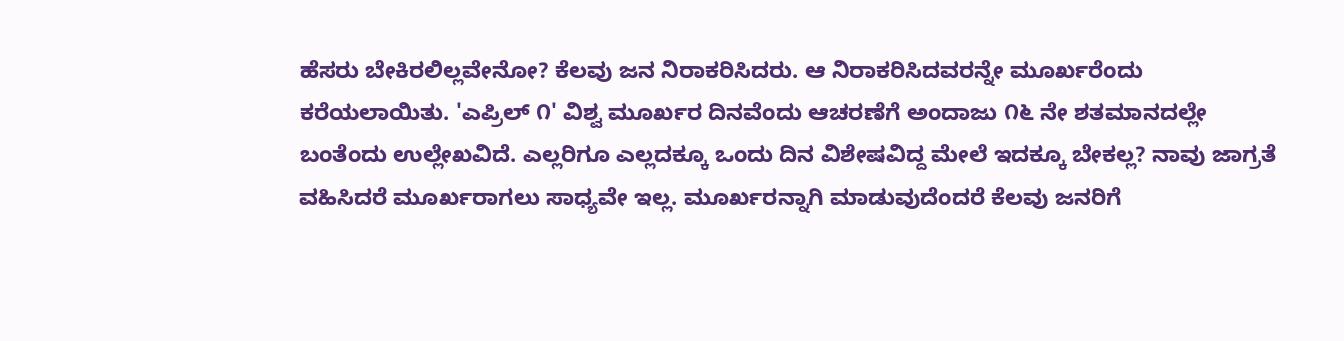ಹೆಸರು ಬೇಕಿರಲಿಲ್ಲವೇನೋ? ಕೆಲವು ಜನ ನಿರಾಕರಿಸಿದರು. ಆ ನಿರಾಕರಿಸಿದವರನ್ನೇ ಮೂರ್ಖರೆಂದು ಕರೆಯಲಾಯಿತು. 'ಎಪ್ರಿಲ್ ೧' ವಿಶ್ವ ಮೂರ್ಖರ ದಿನವೆಂದು ಆಚರಣೆಗೆ ಅಂದಾಜು ೧೬ ನೇ ಶತಮಾನದಲ್ಲೇ ಬಂತೆಂದು ಉಲ್ಲೇಖವಿದೆ. ಎಲ್ಲರಿಗೂ ಎಲ್ಲದಕ್ಕೂ ಒಂದು ದಿನ ವಿಶೇಷವಿದ್ದ ಮೇಲೆ ಇದಕ್ಕೂ ಬೇಕಲ್ಲ? ನಾವು ಜಾಗ್ರತೆ ವಹಿಸಿದರೆ ಮೂರ್ಖರಾಗಲು ಸಾಧ್ಯವೇ ಇಲ್ಲ. ಮೂರ್ಖರನ್ನಾಗಿ ಮಾಡುವುದೆಂದರೆ ಕೆಲವು ಜನರಿಗೆ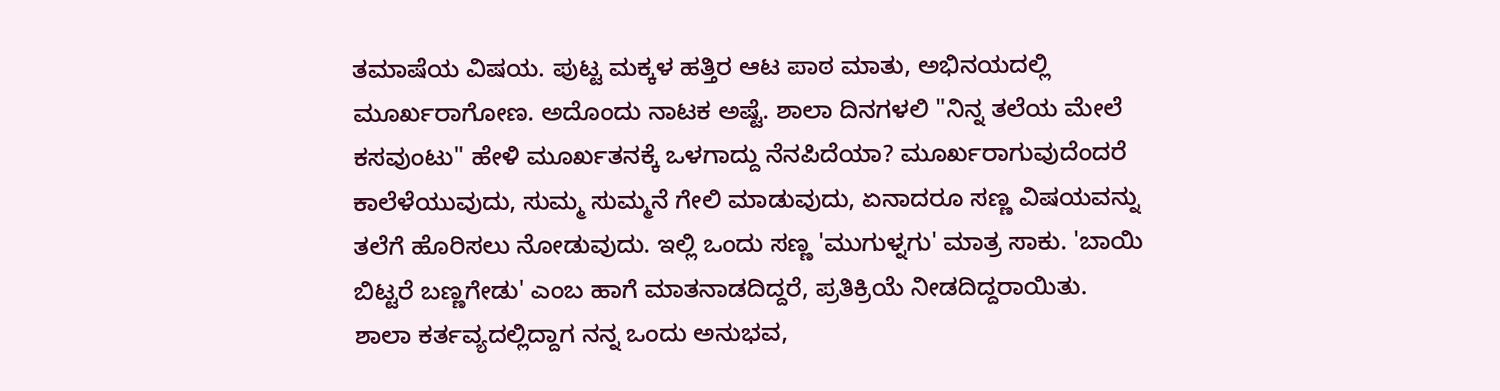ತಮಾಷೆಯ ವಿಷಯ. ಪುಟ್ಟ ಮಕ್ಕಳ ಹತ್ತಿರ ಆಟ ಪಾಠ ಮಾತು, ಅಭಿನಯದಲ್ಲಿ ಮೂರ್ಖರಾಗೋಣ. ಅದೊಂದು ನಾಟಕ ಅಷ್ಟೆ. ಶಾಲಾ ದಿನಗಳಲಿ "ನಿನ್ನ ತಲೆಯ ಮೇಲೆ ಕಸವುಂಟು" ಹೇಳಿ ಮೂರ್ಖತನಕ್ಕೆ ಒಳಗಾದ್ದು ನೆನಪಿದೆಯಾ? ಮೂರ್ಖರಾಗುವುದೆಂದರೆ ಕಾಲೆಳೆಯುವುದು, ಸುಮ್ಮ ಸುಮ್ಮನೆ ಗೇಲಿ ಮಾಡುವುದು, ಏನಾದರೂ ಸಣ್ಣ ವಿಷಯವನ್ನು ತಲೆಗೆ ಹೊರಿಸಲು ನೋಡುವುದು. ಇಲ್ಲಿ ಒಂದು ಸಣ್ಣ 'ಮುಗುಳ್ನಗು' ಮಾತ್ರ ಸಾಕು. 'ಬಾಯಿ ಬಿಟ್ಟರೆ ಬಣ್ಣಗೇಡು' ಎಂಬ ಹಾಗೆ ಮಾತನಾಡದಿದ್ದರೆ, ಪ್ರತಿಕ್ರಿಯೆ ನೀಡದಿದ್ದರಾಯಿತು.
ಶಾಲಾ ಕರ್ತವ್ಯದಲ್ಲಿದ್ದಾಗ ನನ್ನ ಒಂದು ಅನುಭವ,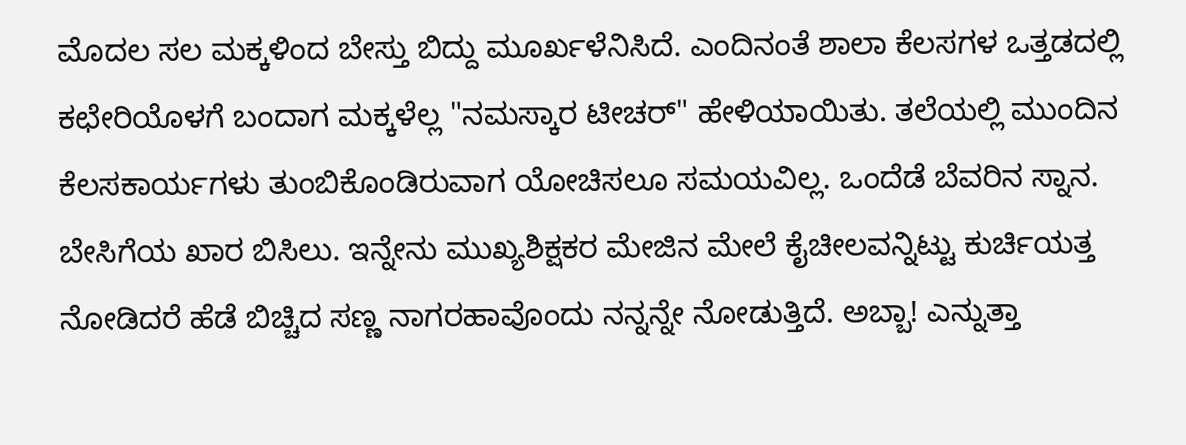ಮೊದಲ ಸಲ ಮಕ್ಕಳಿಂದ ಬೇಸ್ತು ಬಿದ್ದು ಮೂರ್ಖಳೆನಿಸಿದೆ. ಎಂದಿನಂತೆ ಶಾಲಾ ಕೆಲಸಗಳ ಒತ್ತಡದಲ್ಲಿ ಕಛೇರಿಯೊಳಗೆ ಬಂದಾಗ ಮಕ್ಕಳೆಲ್ಲ "ನಮಸ್ಕಾರ ಟೀಚರ್" ಹೇಳಿಯಾಯಿತು. ತಲೆಯಲ್ಲಿ ಮುಂದಿನ ಕೆಲಸಕಾರ್ಯಗಳು ತುಂಬಿಕೊಂಡಿರುವಾಗ ಯೋಚಿಸಲೂ ಸಮಯವಿಲ್ಲ. ಒಂದೆಡೆ ಬೆವರಿನ ಸ್ನಾನ. ಬೇಸಿಗೆಯ ಖಾರ ಬಿಸಿಲು. ಇನ್ನೇನು ಮುಖ್ಯಶಿಕ್ಷಕರ ಮೇಜಿನ ಮೇಲೆ ಕೈಚೀಲವನ್ನಿಟ್ಟು ಕುರ್ಚಿಯತ್ತ ನೋಡಿದರೆ ಹೆಡೆ ಬಿಚ್ಚಿದ ಸಣ್ಣ ನಾಗರಹಾವೊಂದು ನನ್ನನ್ನೇ ನೋಡುತ್ತಿದೆ. ಅಬ್ಬಾ! ಎನ್ನುತ್ತಾ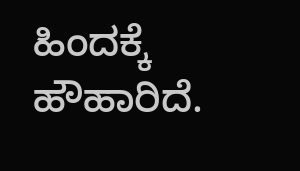ಹಿಂದಕ್ಕೆ ಹೌಹಾರಿದೆ.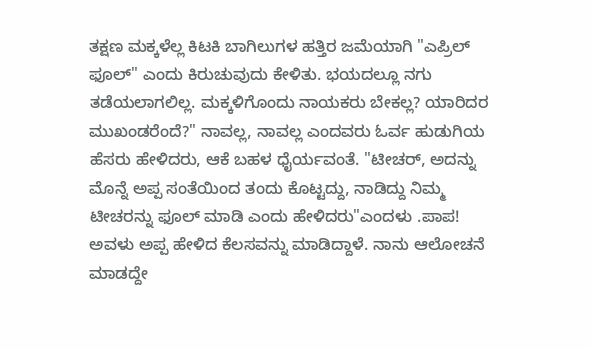ತಕ್ಷಣ ಮಕ್ಕಳೆಲ್ಲ ಕಿಟಕಿ ಬಾಗಿಲುಗಳ ಹತ್ತಿರ ಜಮೆಯಾಗಿ "ಎಪ್ರಿಲ್ ಫೂಲ್" ಎಂದು ಕಿರುಚುವುದು ಕೇಳಿತು. ಭಯದಲ್ಲೂ ನಗು ತಡೆಯಲಾಗಲಿಲ್ಲ. ಮಕ್ಕಳಿಗೊಂದು ನಾಯಕರು ಬೇಕಲ್ಲ? ಯಾರಿದರ ಮುಖಂಡರೆಂದೆ?" ನಾವಲ್ಲ, ನಾವಲ್ಲ ಎಂದವರು ಓರ್ವ ಹುಡುಗಿಯ ಹೆಸರು ಹೇಳಿದರು, ಆಕೆ ಬಹಳ ಧೈರ್ಯವಂತೆ. "ಟೀಚರ್, ಅದನ್ನು ಮೊನ್ನೆ ಅಪ್ಪ ಸಂತೆಯಿಂದ ತಂದು ಕೊಟ್ಟದ್ದು, ನಾಡಿದ್ದು ನಿಮ್ಮ ಟೀಚರನ್ನು ಫೂಲ್ ಮಾಡಿ ಎಂದು ಹೇಳಿದರು"ಎಂದಳು .ಪಾಪ! ಅವಳು ಅಪ್ಪ ಹೇಳಿದ ಕೆಲಸವನ್ನು ಮಾಡಿದ್ದಾಳೆ. ನಾನು ಆಲೋಚನೆ ಮಾಡದ್ದೇ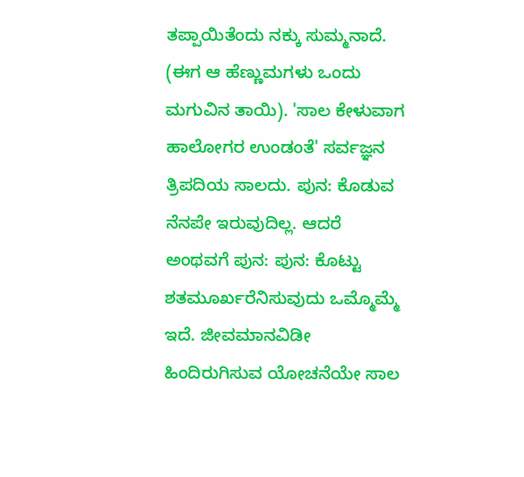ತಪ್ಪಾಯಿತೆಂದು ನಕ್ಕು ಸುಮ್ಮನಾದೆ. (ಈಗ ಆ ಹೆಣ್ಣುಮಗಳು ಒಂದು ಮಗುವಿನ ತಾಯಿ). 'ಸಾಲ ಕೇಳುವಾಗ ಹಾಲೋಗರ ಉಂಡಂತೆ' ಸರ್ವಜ್ಞನ ತ್ರಿಪದಿಯ ಸಾಲದು. ಪುನ: ಕೊಡುವ ನೆನಪೇ ಇರುವುದಿಲ್ಲ. ಆದರೆ ಅಂಥವಗೆ ಪುನ: ಪುನ: ಕೊಟ್ಟು ಶತಮೂರ್ಖರೆನಿಸುವುದು ಒಮ್ಮೊಮ್ಮೆ ಇದೆ. ಜೀವಮಾನವಿಡೀ ಹಿಂದಿರುಗಿಸುವ ಯೋಚನೆಯೇ ಸಾಲ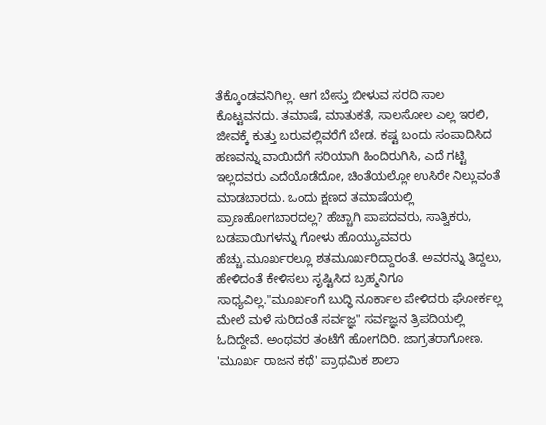ತೆಕ್ಕೊಂಡವನಿಗಿಲ್ಲ. ಆಗ ಬೇಸ್ತು ಬೀಳುವ ಸರದಿ ಸಾಲ ಕೊಟ್ಟವನದು. ತಮಾಷೆ, ಮಾತುಕತೆ, ಸಾಲಸೋಲ ಎಲ್ಲ ಇರಲಿ, ಜೀವಕ್ಕೆ ಕುತ್ತು ಬರುವಲ್ಲಿವರೆಗೆ ಬೇಡ. ಕಷ್ಟ ಬಂದು ಸಂಪಾದಿಸಿದ ಹಣವನ್ನು ವಾಯಿದೆಗೆ ಸರಿಯಾಗಿ ಹಿಂದಿರುಗಿಸಿ, ಎದೆ ಗಟ್ಟಿ ಇಲ್ಲದವರು ಎದೆಯೊಡೆದೋ, ಚಿಂತೆಯಲ್ಲೋ ಉಸಿರೇ ನಿಲ್ಲುವಂತೆ ಮಾಡಬಾರದು. ಒಂದು ಕ್ಷಣದ ತಮಾಷೆಯಲ್ಲಿ ಪ್ರಾಣಹೋಗಬಾರದಲ್ಲ? ಹೆಚ್ಚಾಗಿ ಪಾಪದವರು, ಸಾತ್ವಿಕರು, ಬಡಪಾಯಿಗಳನ್ನು ಗೋಳು ಹೊಯ್ಯುವವರು ಹೆಚ್ಚು.ಮೂರ್ಖರಲ್ಲೂ ಶತಮೂರ್ಖರಿದ್ದಾರಂತೆ. ಅವರನ್ನು ತಿದ್ದಲು, ಹೇಳಿದಂತೆ ಕೇಳಿಸಲು ಸೃಷ್ಟಿಸಿದ ಬ್ರಹ್ಮನಿಗೂ ಸಾಧ್ಯವಿಲ್ಲ."ಮೂರ್ಖಂಗೆ ಬುದ್ಧಿ ನೂರ್ಕಾಲ ಪೇಳಿದರು ಘೋರ್ಕಲ್ಲ ಮೇಲೆ ಮಳೆ ಸುರಿದಂತೆ ಸರ್ವಜ್ಞ" ಸರ್ವಜ್ಞನ ತ್ರಿಪದಿಯಲ್ಲಿ ಓದಿದ್ದೇವೆ. ಅಂಥವರ ತಂಟೆಗೆ ಹೋಗದಿರಿ. ಜಾಗ್ರತರಾಗೋಣ. 'ಮೂರ್ಖ ರಾಜನ ಕಥೆ' ಪ್ರಾಥಮಿಕ ಶಾಲಾ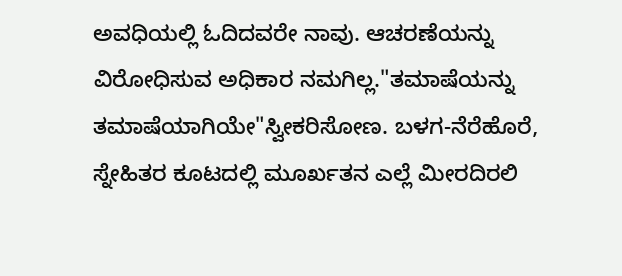ಅವಧಿಯಲ್ಲಿ ಓದಿದವರೇ ನಾವು. ಆಚರಣೆಯನ್ನು ವಿರೋಧಿಸುವ ಅಧಿಕಾರ ನಮಗಿಲ್ಲ."ತಮಾಷೆಯನ್ನು ತಮಾಷೆಯಾಗಿಯೇ"ಸ್ವೀಕರಿಸೋಣ. ಬಳಗ-ನೆರೆಹೊರೆ, ಸ್ನೇಹಿತರ ಕೂಟದಲ್ಲಿ ಮೂರ್ಖತನ ಎಲ್ಲೆ ಮೀರದಿರಲಿ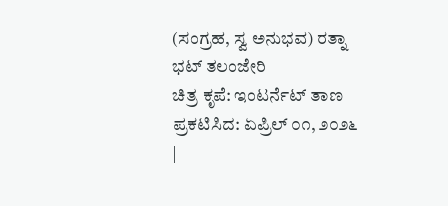(ಸಂಗ್ರಹ, ಸ್ವ ಅನುಭವ) ರತ್ನಾ ಭಟ್ ತಲಂಜೇರಿ
ಚಿತ್ರ ಕೃಪೆ: ಇಂಟರ್ನೆಟ್ ತಾಣ
ಪ್ರಕಟಿಸಿದ: ಏಪ್ರಿಲ್ ೦೧, ೨೦೨೬
|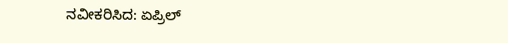ನವೀಕರಿಸಿದ: ಏಪ್ರಿಲ್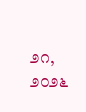೨೧, ೨೦೨೬